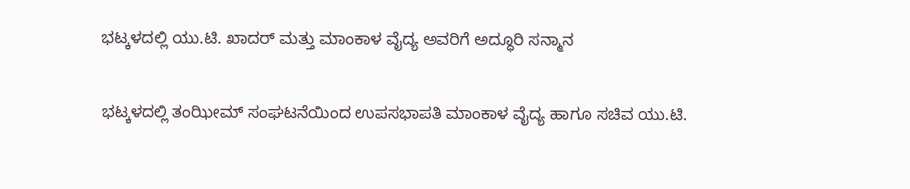ಭಟ್ಕಳದಲ್ಲಿ ಯು.ಟಿ. ಖಾದರ್ ಮತ್ತು ಮಾಂಕಾಳ ವೈದ್ಯ ಅವರಿಗೆ ಅದ್ಧೂರಿ ಸನ್ಮಾನ

ಭಟ್ಕಳದಲ್ಲಿ ತಂಝೀಮ್ ಸಂಘಟನೆಯಿಂದ ಉಪಸಭಾಪತಿ ಮಾಂಕಾಳ ವೈದ್ಯ ಹಾಗೂ ಸಚಿವ ಯು.ಟಿ.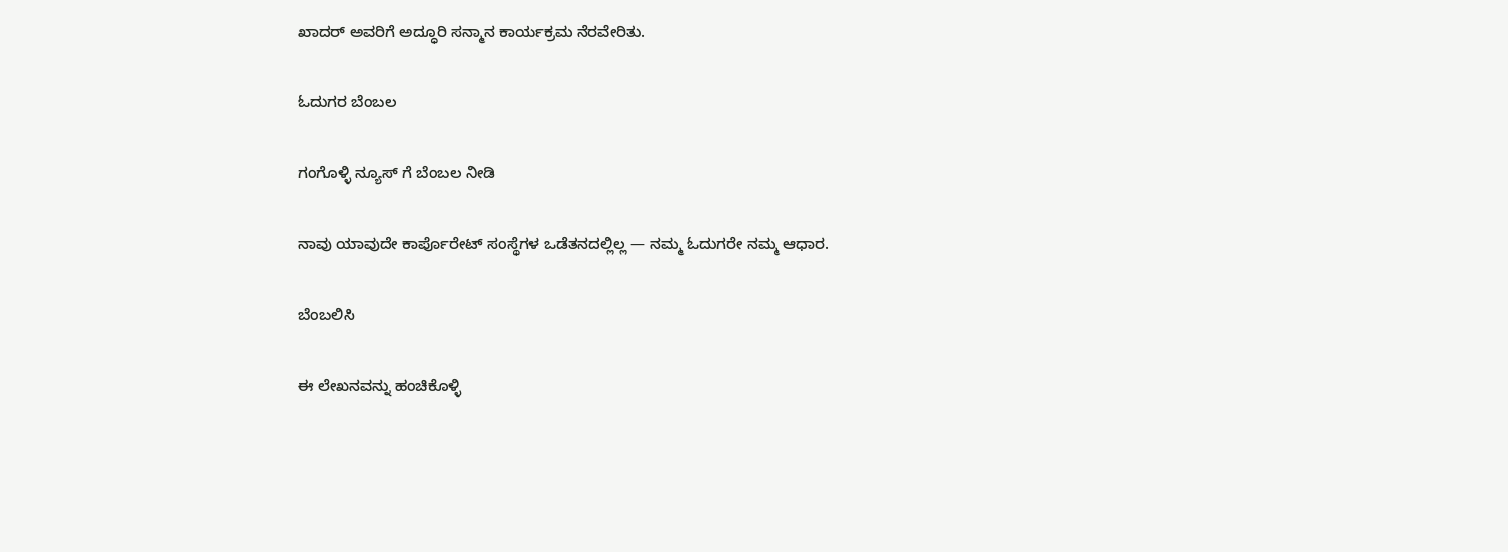ಖಾದರ್ ಅವರಿಗೆ ಅದ್ಧೂರಿ ಸನ್ಮಾನ ಕಾರ್ಯಕ್ರಮ ನೆರವೇರಿತು.

ಓದುಗರ ಬೆಂಬಲ

ಗಂಗೊಳ್ಳಿ ನ್ಯೂಸ್ ಗೆ ಬೆಂಬಲ ನೀಡಿ

ನಾವು ಯಾವುದೇ ಕಾರ್ಪೊರೇಟ್ ಸಂಸ್ಥೆಗಳ ಒಡೆತನದಲ್ಲಿಲ್ಲ — ನಮ್ಮ ಓದುಗರೇ ನಮ್ಮ ಆಧಾರ.

ಬೆಂಬಲಿಸಿ

ಈ ಲೇಖನವನ್ನು ಹಂಚಿಕೊಳ್ಳಿ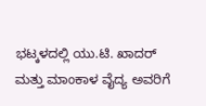ಭಟ್ಕಳದಲ್ಲಿ ಯು.ಟಿ. ಖಾದರ್ ಮತ್ತು ಮಾಂಕಾಳ ವೈದ್ಯ ಅವರಿಗೆ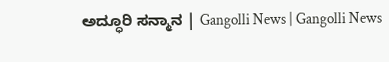ಅದ್ಧೂರಿ ಸನ್ಮಾನ | Gangolli News | Gangolli News